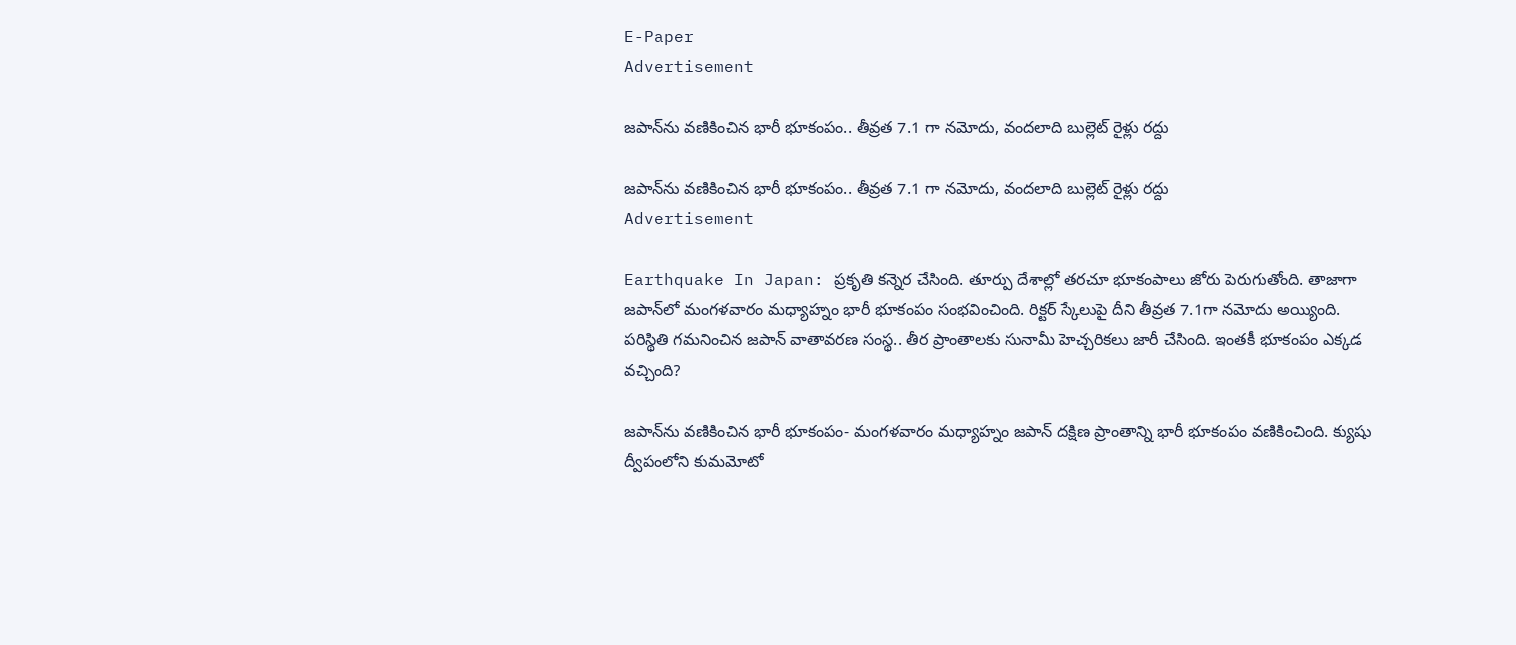E-Paper
Advertisement

జపాన్‌ను వణికించిన భారీ భూకంపం.. తీవ్రత 7.1 గా నమోదు, వందలాది బుల్లెట్ రైళ్లు రద్దు

జపాన్‌ను వణికించిన భారీ భూకంపం.. తీవ్రత 7.1 గా నమోదు, వందలాది బుల్లెట్ రైళ్లు రద్దు
Advertisement

Earthquake In Japan: ప్రకృతి కన్నెర చేసింది. తూర్పు దేశాల్లో తరచూ భూకంపాలు జోరు పెరుగుతోంది. తాజాగా జపాన్‌లో మంగళవారం మధ్యాహ్నం భారీ భూకంపం సంభవించింది. రిక్టర్ స్కేలుపై దీని తీవ్రత 7.1గా నమోదు అయ్యింది. పరిస్థితి గమనించిన జపాన్ వాతావరణ సంస్థ.. తీర ప్రాంతాలకు సునామీ హెచ్చరికలు జారీ చేసింది. ఇంతకీ భూకంపం ఎక్కడ వచ్చింది?

జపాన్‌ను వణికించిన భారీ భూకంపం- మంగళవారం మధ్యాహ్నం జపాన్‌ దక్షిణ ప్రాంతాన్ని భారీ భూకంపం వణికించింది. క్యుషు ద్వీపంలోని కుమమోటో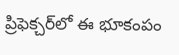ప్రిఫెక్చర్‌లో ఈ భూకంపం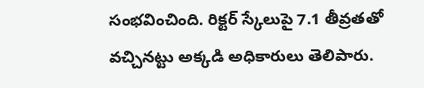సంభవించింది. రిక్టర్ స్కేలుపై 7.1 తీవ్రతతో వచ్చినట్టు అక్కడి అధికారులు తెలిపారు.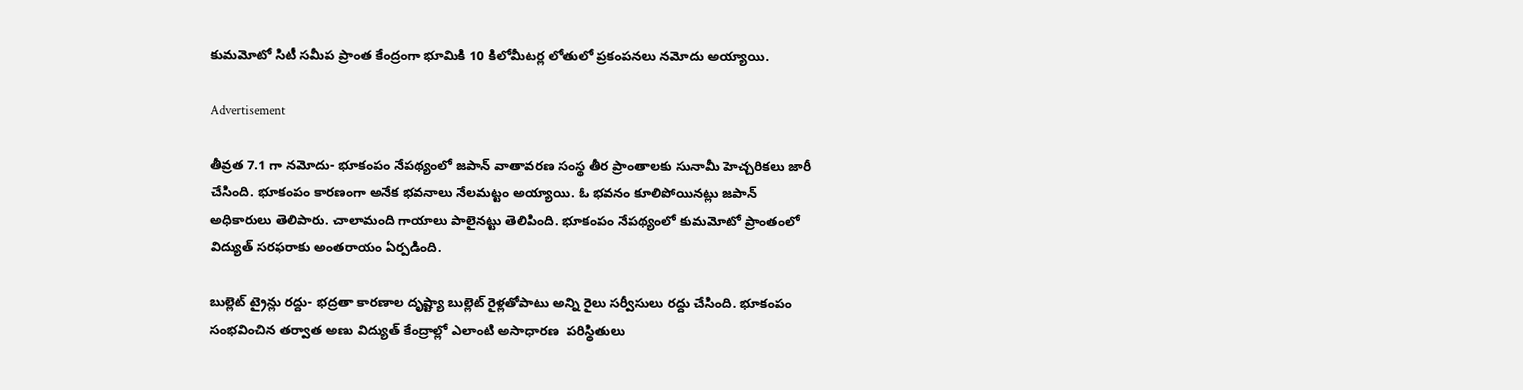కుమమోటో సిటీ సమీప ప్రాంత కేంద్రంగా భూమికి 10 కిలోమీటర్ల లోతులో ప్రకంపనలు నమోదు అయ్యాయి.

Advertisement

తీవ్రత 7.1 గా నమోదు- భూకంపం నేపథ్యంలో జపాన్ వాతావరణ సంస్థ తీర ప్రాంతాలకు సునామీ హెచ్చరికలు జారీ చేసింది. భూకంపం కారణంగా అనేక భవనాలు నేలమట్టం అయ్యాయి. ఓ భవనం కూలిపోయినట్లు జపాన్ అధికారులు తెలిపారు. చాలామంది గాయాలు పాలైనట్టు తెలిపింది. భూకంపం నేపథ్యంలో కుమమోటో ప్రాంతంలో విద్యుత్ సరఫరాకు అంతరాయం ఏర్పడింది.

బుల్లెట్ ట్రైన్లు రద్దు- భద్రతా కారణాల దృష్ట్యా బుల్లెట్ రైళ్లతోపాటు అన్ని రైలు సర్వీసులు రద్దు చేసింది. భూకంపం సంభవించిన తర్వాత అణు విద్యుత్ కేంద్రాల్లో ఎలాంటి అసాధారణ  పరిస్థితులు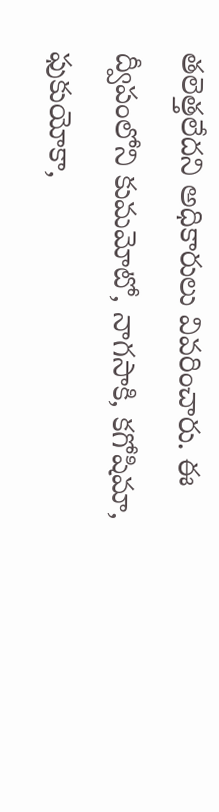తలెత్తలేదని అధికారులు వివరించారు. ఈ ద్వీపంలోని కుమమోటో, నాగసాకి, కగోషిమా, ఫుకుయోకా,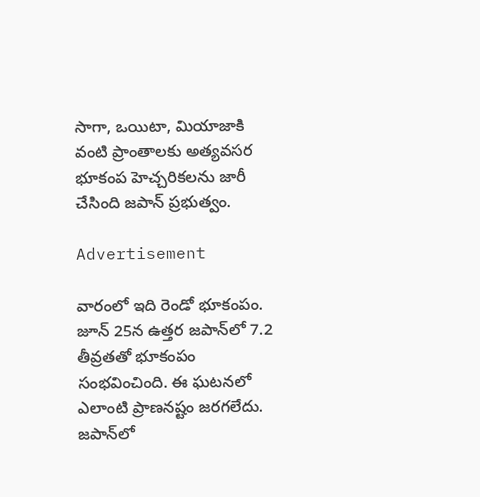సాగా, ఒయిటా, మియాజాకి వంటి ప్రాంతాలకు అత్యవసర భూకంప హెచ్చరికలను జారీ చేసింది జపాన్ ప్రభుత్వం.

Advertisement

వారంలో ఇది రెండో భూకంపం. జూన్ 25న ఉత్తర జపాన్‌లో 7.2 తీవ్రతతో భూకంపం సంభవించింది. ఈ ఘటనలో ఎలాంటి ప్రాణనష్టం జరగలేదు. జపాన్‌లో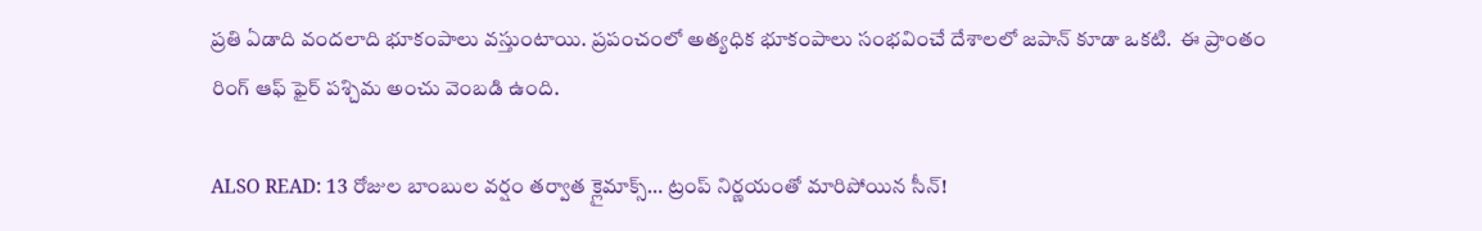ప్రతి ఏడాది వందలాది భూకంపాలు వస్తుంటాయి. ప్రపంచంలో అత్యధిక భూకంపాలు సంభవించే దేశాలలో జపాన్ కూడా ఒకటి.  ఈ ప్రాంతం రింగ్ ఆఫ్ ఫైర్ పశ్చిమ అంచు వెంబడి ఉంది.

ALSO READ: 13 రోజుల బాంబుల వర్షం తర్వాత క్లైమాక్స్… ట్రంప్ నిర్ణయంతో మారిపోయిన సీన్!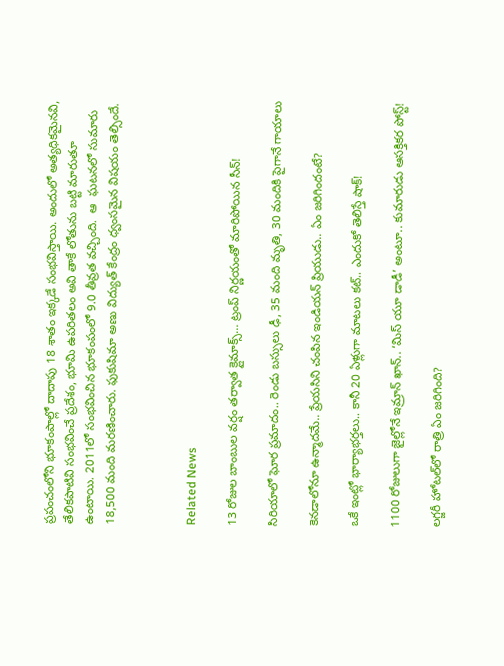ప్రపంచంలోని భూకంపాల్లో దాదాపు 18 శాతం ఇక్కడే సంభవిస్తాయి. అందులో అత్యధికమైనవి, తేలికపాటివి సంభవించే ప్రదేశం, భూమి ఉపరితలం అవి తాకే లోతును బట్టి మారుతూ ఉంటాయి. 2011లో సంభవించిన భూకంపంలో 9.0 తీవ్రత వచ్చింది.  ఆ  ఘటనలో సుమారు 18,500 మంది మరణించారు. ఫుకుషిమా అణు విద్యుత్ కేంద్రం ధ్వంసమైన విషయం తెల్సిందే.



Related News

13 రోజుల బాంబుల వర్షం తర్వాత క్లైమాక్స్… ట్రంప్ నిర్ణయంతో మారిపోయిన సీన్!

సిరియాలో ఘోర ప్రమాదం.. రెండు బస్సులు ఢీ, 35 మంది మృతి, 30 మందికి పైగానే గాయాలు

కెనడాలోనూ ఉన్మాదమే.. ప్రేయసిని చంపిన ఇండియన్ ప్రియుడు.. ఏం జరిగిందంటే?

ఒకే ఇంట్లో భార్యాభర్తలు.. కానీ 20 ఏళ్లుగా మాటలు కట్.. ఎందుకో తెలిస్తే షాక్!

1100 రోజులుగా జైల్లోనే ఇమ్రాన్ ఖాన్.. ‘మిస్ యూ డాడీ’ అంటూ.. కుమారుడు ఆసక్తికర పోస్ట్!

లగ్జరీ హోటల్‌లో రాత్రి ఏం జరిగింది?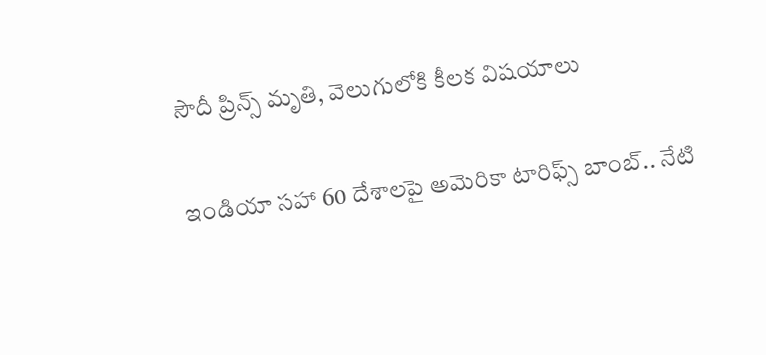సౌదీ ప్రిన్స్ మృతి, వెలుగులోకి కీలక విషయాలు

ఇండియా సహా 60 దేశాలపై అమెరికా టారిఫ్స్ బాంబ్.. నేటి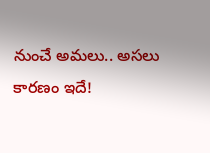నుంచే అమలు.. అసలు కారణం ఇదే!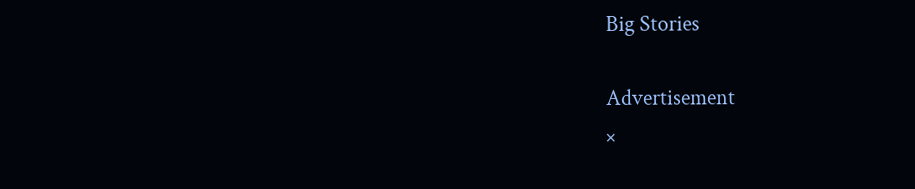Big Stories

Advertisement
×